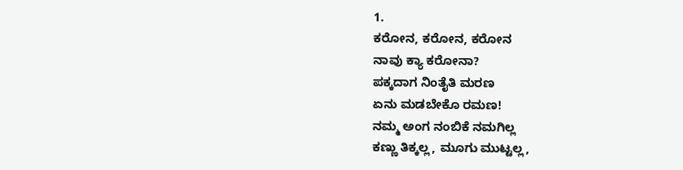1.
ಕರೋನ, ಕರೋನ, ಕರೋನ
ನಾವು ಕ್ಯಾ ಕರೋನಾ?
ಪಕ್ಕದಾಗ ನಿಂತೈತಿ ಮರಣ
ಏನು ಮಡಬೇಕೊ ರಮಣ!
ನಮ್ಮ ಅಂಗ ನಂಬಿಕೆ ನಮಗಿಲ್ಲ
ಕಣ್ಣು ತಿಕ್ಕಲ್ಲ, ಮೂಗು ಮುಟ್ಟಲ್ಲ,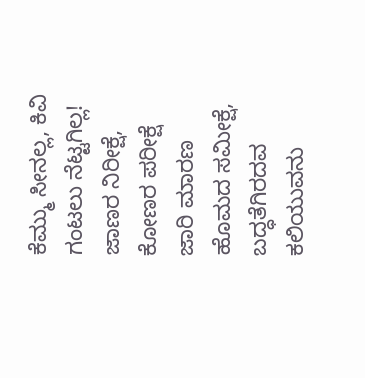ಕೆಮ್ಮು ಸೀನಲ್ಲ, ಕಿವಿ ಗಂಟಲು ನೆಟ್ಟಗಿಲ್ಲ!
ಜಾಣರ ನಿರೀಕ್ಷೆ, ಕೋಣರ ಪರೀಕ್ಷೆ
ಜಾರಿ ಮಾರಣ ಹೊಮದ ಸಮೀಕ್ಷೆ,
ಬದ್ಧತೆಗಿರದವ ಕಲಿಯುವನು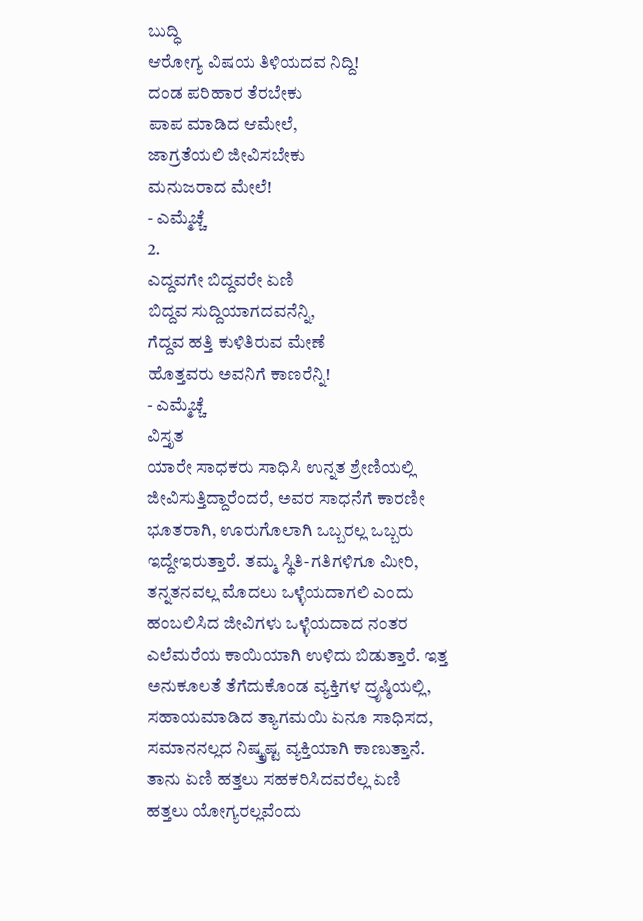ಬುದ್ಧಿ
ಆರೋಗ್ಯ ವಿಷಯ ತಿಳಿಯದವ ನಿದ್ದಿ!
ದಂಡ ಪರಿಹಾರ ತೆರಬೇಕು
ಪಾಪ ಮಾಡಿದ ಆಮೇಲೆ,
ಜಾಗ್ರತೆಯಲಿ ಜೀವಿಸಬೇಕು
ಮನುಜರಾದ ಮೇಲೆ!
- ಎಮ್ಮೆಚ್ಚೆ
2.
ಎದ್ದವಗೇ ಬಿದ್ದವರೇ ಏಣಿ
ಬಿದ್ದವ ಸುದ್ದಿಯಾಗದವನೆನ್ನಿ,
ಗೆದ್ದವ ಹತ್ತಿ ಕುಳಿತಿರುವ ಮೇಣೆ
ಹೊತ್ತವರು ಅವನಿಗೆ ಕಾಣರೆನ್ನಿ!
- ಎಮ್ಮೆಚ್ಚೆ
ವಿಸ್ತೃತ
ಯಾರೇ ಸಾಧಕರು ಸಾಧಿಸಿ ಉನ್ನತ ಶ್ರೇಣಿಯಲ್ಲಿ ಜೀವಿಸುತ್ತಿದ್ದಾರೆಂದರೆ, ಅವರ ಸಾಧನೆಗೆ ಕಾರಣೀ ಭೂತರಾಗಿ, ಊರುಗೊಲಾಗಿ ಒಬ್ಬರಲ್ಲ ಒಬ್ಬರು ಇದ್ದೇಇರುತ್ತಾರೆ. ತಮ್ಮ ಸ್ಥಿತಿ-ಗತಿಗಳಿಗೂ ಮೀರಿ, ತನ್ನತನವಲ್ಲ ಮೊದಲು ಒಳ್ಳೆಯದಾಗಲಿ ಎಂದು ಹಂಬಲಿಸಿದ ಜೀವಿಗಳು ಒಳ್ಳೆಯದಾದ ನಂತರ ಎಲೆಮರೆಯ ಕಾಯಿಯಾಗಿ ಉಳಿದು ಬಿಡುತ್ತಾರೆ. ಇತ್ತ ಅನುಕೂಲತೆ ತೆಗೆದುಕೊಂಡ ವ್ಯಕ್ತಿಗಳ ದ್ರೃಷ್ಠಿಯಲ್ಲಿ, ಸಹಾಯಮಾಡಿದ ತ್ಯಾಗಮಯಿ ಏನೂ ಸಾಧಿಸದ, ಸಮಾನನಲ್ಲದ ನಿಷ್ಕ್ರೃಷ್ಟ ವ್ಯಕ್ತಿಯಾಗಿ ಕಾಣುತ್ತಾನೆ. ತಾನು ಏಣಿ ಹತ್ತಲು ಸಹಕರಿಸಿದವರೆಲ್ಲ ಏಣಿ ಹತ್ತಲು ಯೋಗ್ಯರಲ್ಲವೆಂದು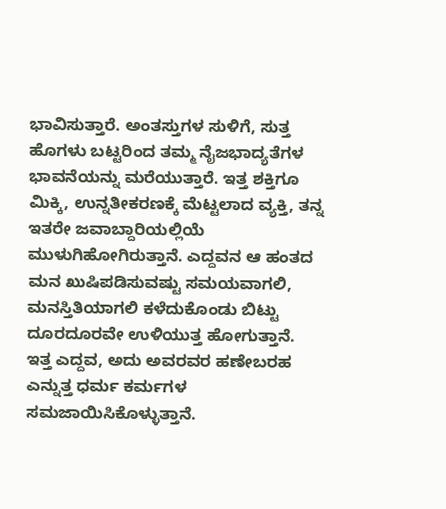ಭಾವಿಸುತ್ತಾರೆ. ಅಂತಸ್ತುಗಳ ಸುಳಿಗೆ, ಸುತ್ತ ಹೊಗಳು ಬಟ್ಟರಿಂದ ತಮ್ಮ ನೈಜಭಾದ್ಯತೆಗಳ ಭಾವನೆಯನ್ನು ಮರೆಯುತ್ತಾರೆ. ಇತ್ತ ಶಕ್ತಿಗೂ ಮಿಕ್ಕಿ, ಉನ್ನತೀಕರಣಕ್ಕೆ ಮೆಟ್ಟಲಾದ ವ್ಯಕ್ತಿ, ತನ್ನ ಇತರೇ ಜವಾಬ್ದಾರಿಯಲ್ಲಿಯೆ ಮುಳುಗಿಹೋಗಿರುತ್ತಾನೆ. ಎದ್ದವನ ಆ ಹಂತದ ಮನ ಖುಷಿಪಡಿಸುವಷ್ಟು ಸಮಯವಾಗಲಿ, ಮನಸ್ತಿತಿಯಾಗಲಿ ಕಳೆದುಕೊಂಡು ಬಿಟ್ಟು ದೂರದೂರವೇ ಉಳಿಯುತ್ತ ಹೋಗುತ್ತಾನೆ.
ಇತ್ತ ಎದ್ದವ, ಅದು ಅವರವರ ಹಣೇಬರಹ ಎನ್ನುತ್ತ ಧರ್ಮ ಕರ್ಮಗಳ ಸಮಜಾಯಿಸಿಕೊಳ್ಳುತ್ತಾನೆ.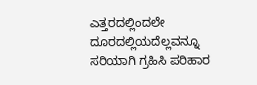ಎತ್ತರದಲ್ಲಿಂದಲೇ ದೂರದಲ್ಲಿಯದೆಲ್ಲವನ್ನೂ ಸರಿಯಾಗಿ ಗ್ರಹಿಸಿ ಪರಿಹಾರ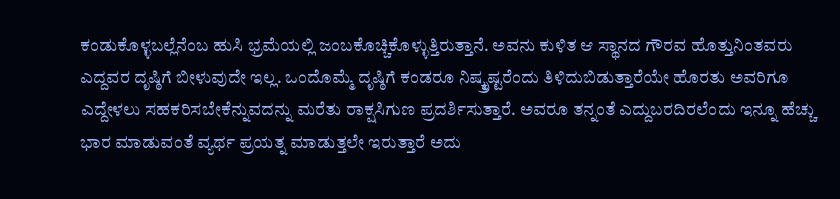ಕಂಡುಕೊಳ್ಳಬಲ್ಲೆನೆಂಬ ಹುಸಿ ಭ್ರಮೆಯಲ್ಲಿ ಜಂಬಕೊಚ್ಚಿಕೊಳ್ಳುತ್ತಿರುತ್ತಾನೆ. ಅವನು ಕುಳಿತ ಆ ಸ್ಥಾನದ ಗೌರವ ಹೊತ್ತುನಿಂತವರು ಎದ್ದವರ ದೃಷ್ಠಿಗೆ ಬೀಳುವುದೇ ಇಲ್ಲ. ಒಂದೊಮ್ಮೆ ದೃಷ್ಠಿಗೆ ಕಂಡರೂ ನಿಷ್ಕ್ರೃಷ್ಟರೆಂದು ತಿಳಿದುಬಿಡುತ್ತಾರೆಯೇ ಹೊರತು ಅವರಿಗೂ ಎದ್ದೇಳಲು ಸಹಕರಿಸಬೇಕೆನ್ನುವದನ್ನು ಮರೆತು ರಾಕ್ಷಸಿಗುಣ ಪ್ರದರ್ಶಿಸುತ್ತಾರೆ. ಅವರೂ ತನ್ನಂತೆ ಎದ್ದುಬರದಿರಲೆಂದು ಇನ್ನೂ ಹೆಚ್ಚು ಭಾರ ಮಾಡುವಂತೆ ವ್ಯರ್ಥ ಪ್ರಯತ್ನ ಮಾಡುತ್ತಲೇ ಇರುತ್ತಾರೆ ಅದು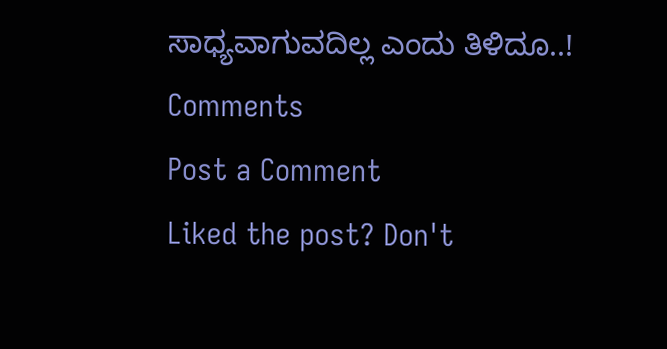ಸಾಧ್ಯವಾಗುವದಿಲ್ಲ ಎಂದು ತಿಳಿದೂ..!
Comments
Post a Comment
Liked the post? Don't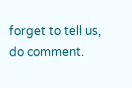forget to tell us, do comment.